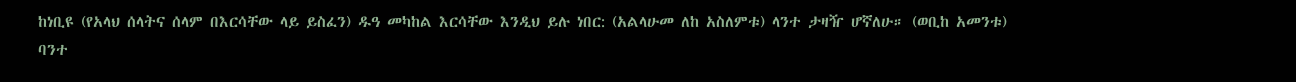ከነቢዩ (የአላህ ሰላትና ሰላም በእርሳቸው ላይ ይስፈን) ዱዓ መካከል እርሳቸው እንዲህ ይሉ ነበር: (አልላሁመ ለከ አስለምቱ) ላንተ ታዛዥ ሆኛለሁ። (ወቢከ አመንቱ) ባንተ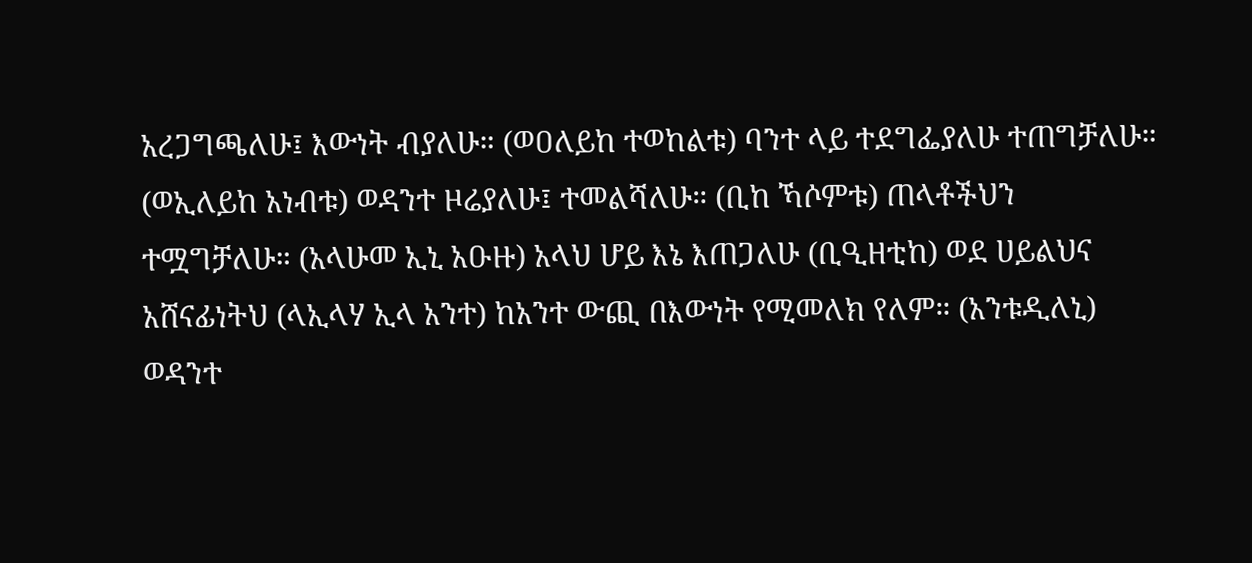አረጋግጫለሁ፤ እውነት ብያለሁ። (ወዐለይከ ተወከልቱ) ባንተ ላይ ተደግፌያለሁ ተጠግቻለሁ። (ወኢለይከ አነብቱ) ወዳንተ ዞሬያለሁ፤ ተመልሻለሁ። (ቢከ ኻሶምቱ) ጠላቶችህን ተሟግቻለሁ። (አላሁመ ኢኒ አዑዙ) አላህ ሆይ እኔ እጠጋለሁ (ቢዒዘቲከ) ወደ ሀይልህና አሸናፊነትህ (ላኢላሃ ኢላ አንተ) ከአንተ ውጪ በእውነት የሚመለክ የለም። (አንቱዲለኒ) ወዳንተ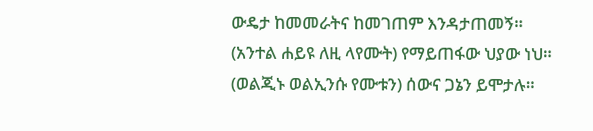ውዴታ ከመመራትና ከመገጠም እንዳታጠመኝ። (አንተል ሐይዩ ለዚ ላየሙት) የማይጠፋው ህያው ነህ። (ወልጂኑ ወልኢንሱ የሙቱን) ሰውና ጋኔን ይሞታሉ።